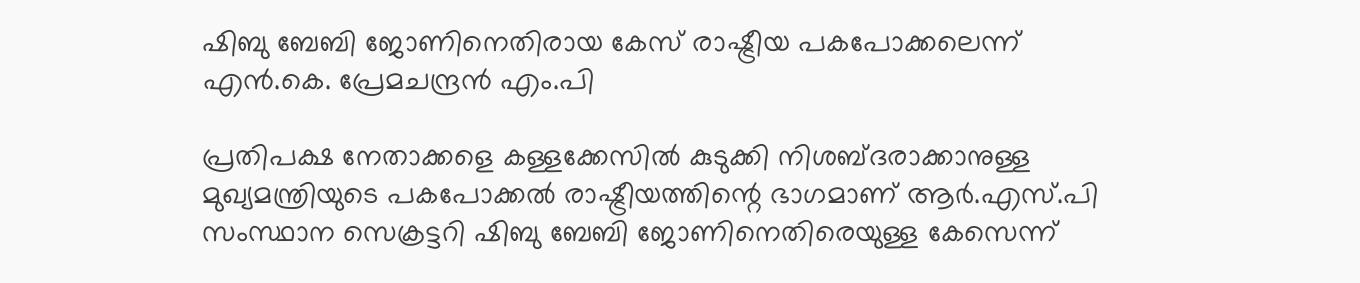ഷിബു ബേബി ജോണിനെതിരായ കേസ് രാഷ്ട്രീയ പകപോക്കലെന്ന് എൻ.കെ. പ്രേമചന്ദ്രൻ എം.പി

പ്രതിപക്ഷ നേതാക്കളെ കള്ളക്കേസിൽ കുടുക്കി നിശബ്ദരാക്കാനുള്ള മുഖ്യമന്ത്രിയുടെ പകപോക്കൽ രാഷ്ട്രീയത്തിന്റെ ഭാഗമാണ് ആർ.എസ്.പി സംസ്ഥാന സെക്രട്ടറി ഷിബു ബേബി ജോണിനെതിരെയുള്ള കേസെന്ന്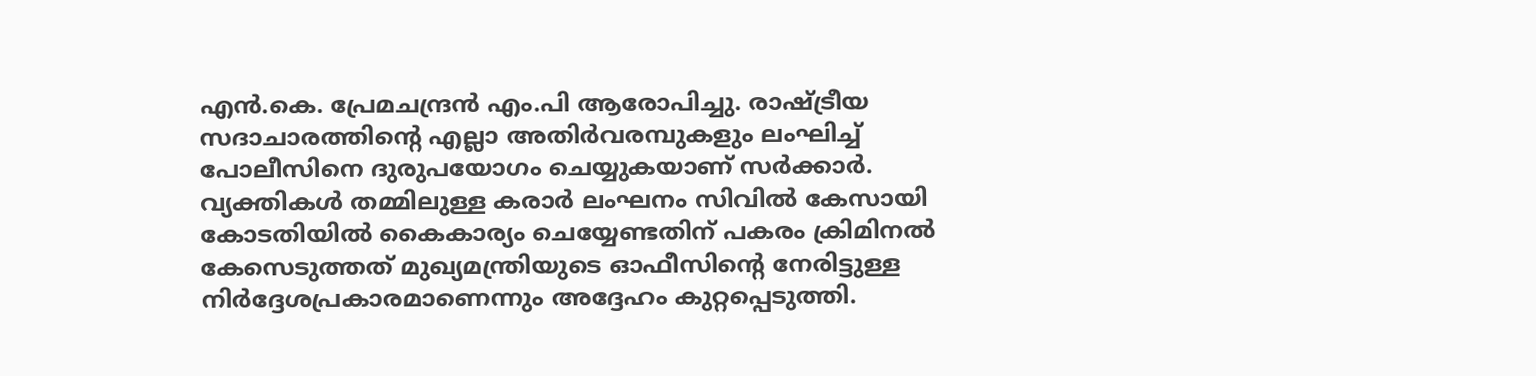എൻ.കെ. പ്രേമചന്ദ്രൻ എം.പി ആരോപിച്ചു. രാഷ്ട്രീയ സദാചാരത്തിന്റെ എല്ലാ അതിർവരമ്പുകളും ലംഘിച്ച് പോലീസിനെ ദുരുപയോഗം ചെയ്യുകയാണ് സർക്കാർ. വ്യക്തികൾ തമ്മിലുള്ള കരാർ ലംഘനം സിവിൽ കേസായി കോടതിയിൽ കൈകാര്യം ചെയ്യേണ്ടതിന് പകരം ക്രിമിനൽ കേസെടുത്തത് മുഖ്യമന്ത്രിയുടെ ഓഫീസിന്റെ നേരിട്ടുള്ള നിർദ്ദേശപ്രകാരമാണെന്നും അദ്ദേഹം കുറ്റപ്പെടുത്തി.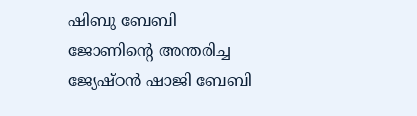ഷിബു ബേബി ജോണിന്റെ അന്തരിച്ച ജ്യേഷ്ഠൻ ഷാജി ബേബി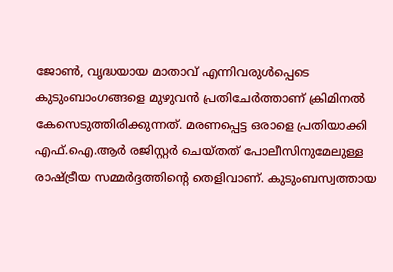ജോൺ, വൃദ്ധയായ മാതാവ് എന്നിവരുൾപ്പെടെ കുടുംബാംഗങ്ങളെ മുഴുവൻ പ്രതിചേർത്താണ് ക്രിമിനൽ കേസെടുത്തിരിക്കുന്നത്. മരണപ്പെട്ട ഒരാളെ പ്രതിയാക്കി എഫ്.ഐ.ആർ രജിസ്റ്റർ ചെയ്തത് പോലീസിനുമേലുള്ള രാഷ്ട്രീയ സമ്മർദ്ദത്തിന്റെ തെളിവാണ്. കുടുംബസ്വത്തായ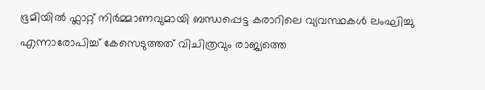ഭൂമിയിൽ ഫ്ലാറ്റ് നിർമ്മാണവുമായി ബന്ധപ്പെട്ട കരാറിലെ വ്യവസ്ഥകൾ ലംഘിച്ചു എന്നാരോപിച്ച് കേസെടുത്തത് വിചിത്രവും രാജ്യത്തെ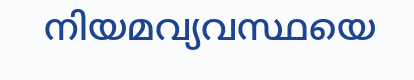നിയമവ്യവസ്ഥയെ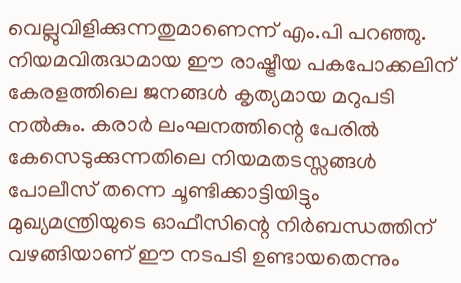വെല്ലുവിളിക്കുന്നതുമാണെന്ന് എം.പി പറഞ്ഞു.
നിയമവിരുദ്ധമായ ഈ രാഷ്ട്രീയ പകപോക്കലിന് കേരളത്തിലെ ജനങ്ങൾ കൃത്യമായ മറുപടി നൽകും. കരാർ ലംഘനത്തിന്റെ പേരിൽ കേസെടുക്കുന്നതിലെ നിയമതടസ്സങ്ങൾ പോലീസ് തന്നെ ചൂണ്ടിക്കാട്ടിയിട്ടും മുഖ്യമന്ത്രിയുടെ ഓഫീസിന്റെ നിർബന്ധത്തിന് വഴങ്ങിയാണ് ഈ നടപടി ഉണ്ടായതെന്നും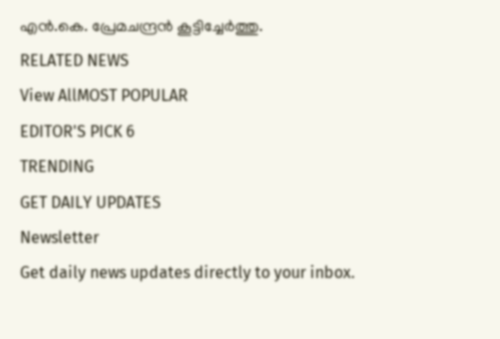എൻ.കെ. പ്രേമചന്ദ്രൻ കൂട്ടിച്ചേർത്തു.
RELATED NEWS
View AllMOST POPULAR
EDITOR'S PICK 6
TRENDING
GET DAILY UPDATES
Newsletter
Get daily news updates directly to your inbox.